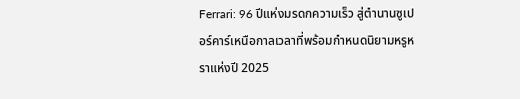Ferrari: 96 ปีแห่งมรดกความเร็ว สู่ตำนานซูเปอร์คาร์เหนือกาลเวลาที่พร้อมกำหนดนิยามหรูหราแห่งปี 2025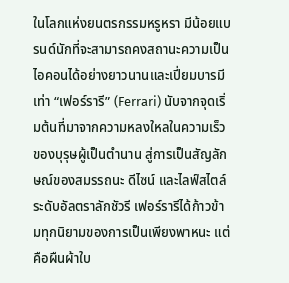ในโลกแห่งยนตรกรรมหรูหรา มีน้อยแบรนด์นักที่จะสามารถคงสถานะความเป็นไอคอนได้อย่างยาวนานและเปี่ยมบารมีเท่า “เฟอร์รารี” (Ferrari) นับจากจุดเริ่มต้นที่มาจากความหลงใหลในความเร็วของบุรุษผู้เป็นตำนาน สู่การเป็นสัญลักษณ์ของสมรรถนะ ดีไซน์ และไลฟ์สไตล์ระดับอัลตราลักชัวรี เฟอร์รารีได้ก้าวข้ามทุกนิยามของการเป็นเพียงพาหนะ แต่คือผืนผ้าใบ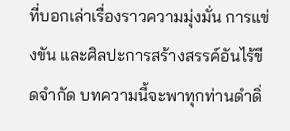ที่บอกเล่าเรื่องราวความมุ่งมั่น การแข่งขัน และศิลปะการสร้างสรรค์อันไร้ขีดจำกัด บทความนี้จะพาทุกท่านดำดิ่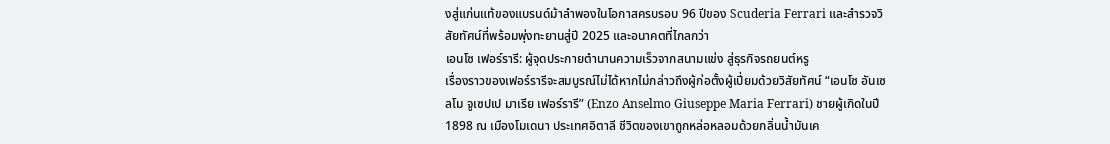งสู่แก่นแท้ของแบรนด์ม้าลำพองในโอกาสครบรอบ 96 ปีของ Scuderia Ferrari และสำรวจวิสัยทัศน์ที่พร้อมพุ่งทะยานสู่ปี 2025 และอนาคตที่ไกลกว่า
เอนโซ เฟอร์รารี: ผู้จุดประกายตำนานความเร็วจากสนามแข่ง สู่ธุรกิจรถยนต์หรู
เรื่องราวของเฟอร์รารีจะสมบูรณ์ไม่ได้หากไม่กล่าวถึงผู้ก่อตั้งผู้เปี่ยมด้วยวิสัยทัศน์ “เอนโซ อันเซลโม จูเซปเป มาเรีย เฟอร์รารี” (Enzo Anselmo Giuseppe Maria Ferrari) ชายผู้เกิดในปี 1898 ณ เมืองโมเดนา ประเทศอิตาลี ชีวิตของเขาถูกหล่อหลอมด้วยกลิ่นน้ำมันเค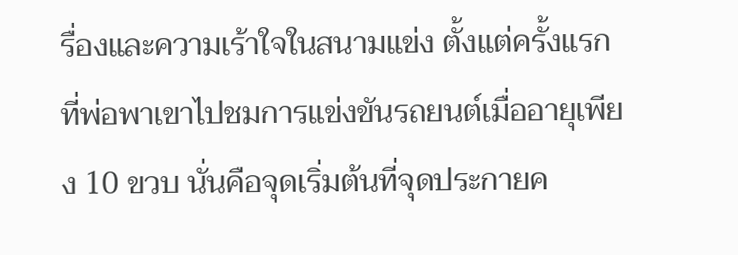รื่องและความเร้าใจในสนามแข่ง ตั้งแต่ครั้งแรกที่พ่อพาเขาไปชมการแข่งขันรถยนต์เมื่ออายุเพียง 10 ขวบ นั่นคือจุดเริ่มต้นที่จุดประกายค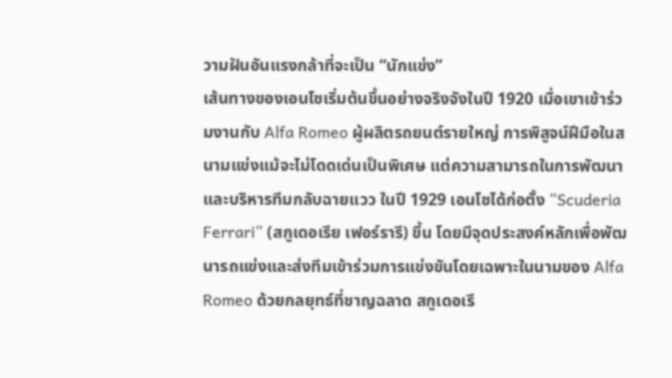วามฝันอันแรงกล้าที่จะเป็น “นักแข่ง”
เส้นทางของเอนโซเริ่มต้นขึ้นอย่างจริงจังในปี 1920 เมื่อเขาเข้าร่วมงานกับ Alfa Romeo ผู้ผลิตรถยนต์รายใหญ่ การพิสูจน์ฝีมือในสนามแข่งแม้จะไม่โดดเด่นเป็นพิเศษ แต่ความสามารถในการพัฒนาและบริหารทีมกลับฉายแวว ในปี 1929 เอนโซได้ก่อตั้ง “Scuderia Ferrari” (สกูเดอเรีย เฟอร์รารี) ขึ้น โดยมีจุดประสงค์หลักเพื่อพัฒนารถแข่งและส่งทีมเข้าร่วมการแข่งขันโดยเฉพาะในนามของ Alfa Romeo ด้วยกลยุทธ์ที่ชาญฉลาด สกูเดอเรี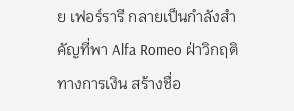ย เฟอร์รารี กลายเป็นกำลังสำคัญที่พา Alfa Romeo ฝ่าวิกฤติทางการเงิน สร้างชื่อ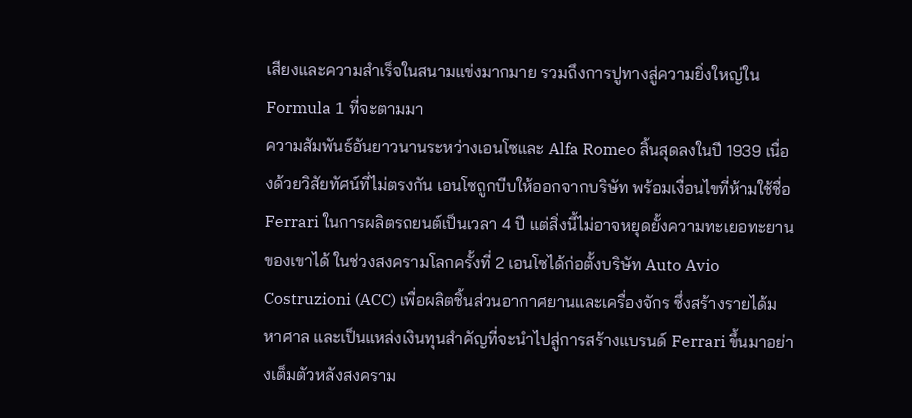เสียงและความสำเร็จในสนามแข่งมากมาย รวมถึงการปูทางสู่ความยิ่งใหญ่ใน Formula 1 ที่จะตามมา
ความสัมพันธ์อันยาวนานระหว่างเอนโซและ Alfa Romeo สิ้นสุดลงในปี 1939 เนื่องด้วยวิสัยทัศน์ที่ไม่ตรงกัน เอนโซถูกบีบให้ออกจากบริษัท พร้อมเงื่อนไขที่ห้ามใช้ชื่อ Ferrari ในการผลิตรถยนต์เป็นเวลา 4 ปี แต่สิ่งนี้ไม่อาจหยุดยั้งความทะเยอทะยานของเขาได้ ในช่วงสงครามโลกครั้งที่ 2 เอนโซได้ก่อตั้งบริษัท Auto Avio Costruzioni (ACC) เพื่อผลิตชิ้นส่วนอากาศยานและเครื่องจักร ซึ่งสร้างรายได้มหาศาล และเป็นแหล่งเงินทุนสำคัญที่จะนำไปสู่การสร้างแบรนด์ Ferrari ขึ้นมาอย่างเต็มตัวหลังสงคราม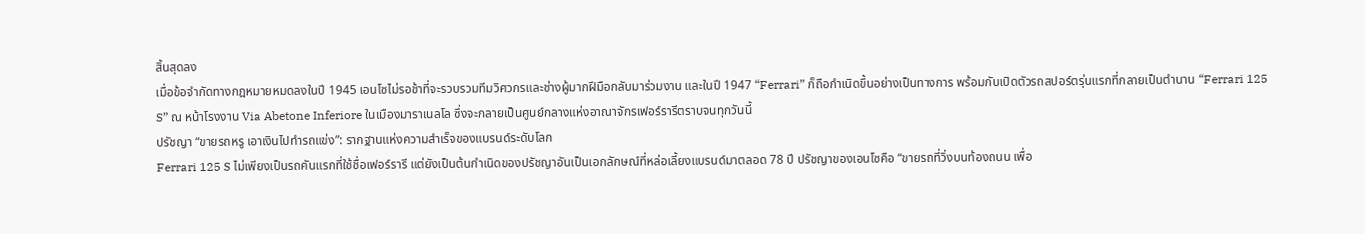สิ้นสุดลง
เมื่อข้อจำกัดทางกฎหมายหมดลงในปี 1945 เอนโซไม่รอช้าที่จะรวบรวมทีมวิศวกรและช่างผู้มากฝีมือกลับมาร่วมงาน และในปี 1947 “Ferrari” ก็ถือกำเนิดขึ้นอย่างเป็นทางการ พร้อมกับเปิดตัวรถสปอร์ตรุ่นแรกที่กลายเป็นตำนาน “Ferrari 125 S” ณ หน้าโรงงาน Via Abetone Inferiore ในเมืองมาราเนลโล ซึ่งจะกลายเป็นศูนย์กลางแห่งอาณาจักรเฟอร์รารีตราบจนทุกวันนี้
ปรัชญา “ขายรถหรู เอาเงินไปทำรถแข่ง”: รากฐานแห่งความสำเร็จของแบรนด์ระดับโลก
Ferrari 125 S ไม่เพียงเป็นรถคันแรกที่ใช้ชื่อเฟอร์รารี แต่ยังเป็นต้นกำเนิดของปรัชญาอันเป็นเอกลักษณ์ที่หล่อเลี้ยงแบรนด์มาตลอด 78 ปี ปรัชญาของเอนโซคือ “ขายรถที่วิ่งบนท้องถนน เพื่อ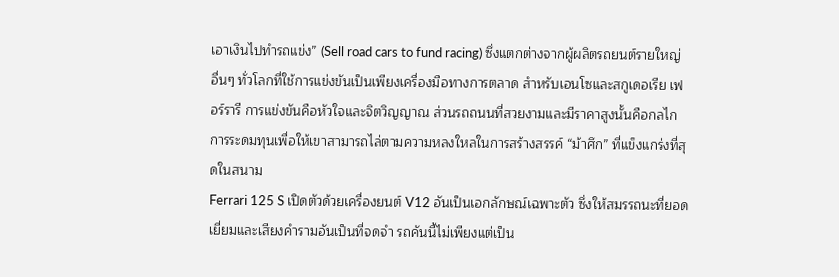เอาเงินไปทำรถแข่ง” (Sell road cars to fund racing) ซึ่งแตกต่างจากผู้ผลิตรถยนต์รายใหญ่อื่นๆ ทั่วโลกที่ใช้การแข่งขันเป็นเพียงเครื่องมือทางการตลาด สำหรับเอนโซและสกูเดอเรีย เฟอร์รารี การแข่งขันคือหัวใจและจิตวิญญาณ ส่วนรถถนนที่สวยงามและมีราคาสูงนั้นคือกลไกการระดมทุนเพื่อให้เขาสามารถไล่ตามความหลงใหลในการสร้างสรรค์ “ม้าศึก” ที่แข็งแกร่งที่สุดในสนาม
Ferrari 125 S เปิดตัวด้วยเครื่องยนต์ V12 อันเป็นเอกลักษณ์เฉพาะตัว ซึ่งให้สมรรถนะที่ยอดเยี่ยมและเสียงคำรามอันเป็นที่จดจำ รถคันนี้ไม่เพียงแต่เป็น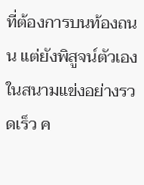ที่ต้องการบนท้องถนน แต่ยังพิสูจน์ตัวเองในสนามแข่งอย่างรวดเร็ว ค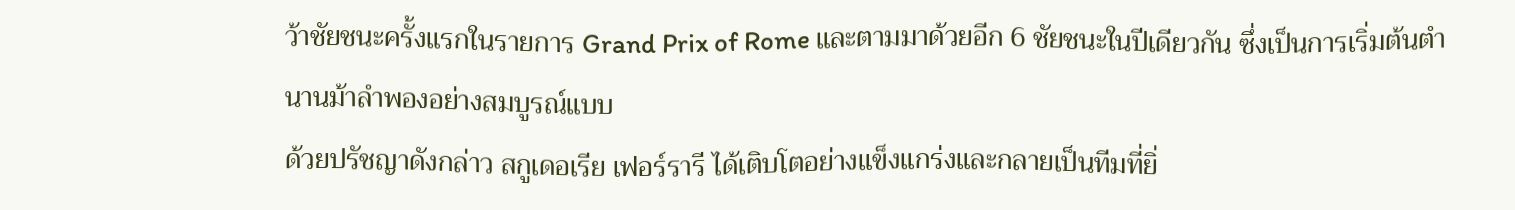ว้าชัยชนะครั้งแรกในรายการ Grand Prix of Rome และตามมาด้วยอีก 6 ชัยชนะในปีเดียวกัน ซึ่งเป็นการเริ่มต้นตำนานม้าลำพองอย่างสมบูรณ์แบบ
ด้วยปรัชญาดังกล่าว สกูเดอเรีย เฟอร์รารี ได้เติบโตอย่างแข็งแกร่งและกลายเป็นทีมที่ยิ่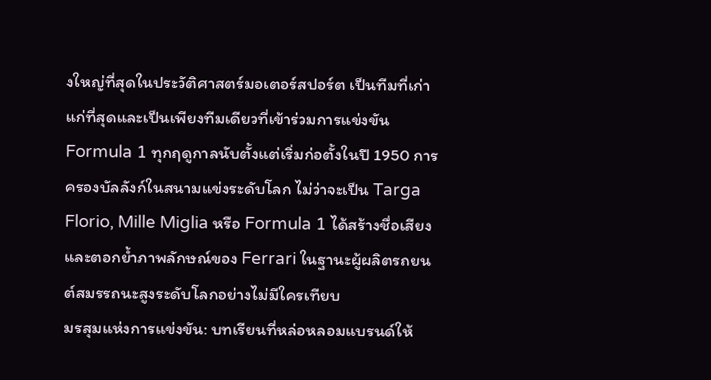งใหญ่ที่สุดในประวัติศาสตร์มอเตอร์สปอร์ต เป็นทีมที่เก่าแก่ที่สุดและเป็นเพียงทีมเดียวที่เข้าร่วมการแข่งขัน Formula 1 ทุกฤดูกาลนับตั้งแต่เริ่มก่อตั้งในปี 1950 การครองบัลลังก์ในสนามแข่งระดับโลก ไม่ว่าจะเป็น Targa Florio, Mille Miglia หรือ Formula 1 ได้สร้างชื่อเสียงและตอกย้ำภาพลักษณ์ของ Ferrari ในฐานะผู้ผลิตรถยนต์สมรรถนะสูงระดับโลกอย่างไม่มีใครเทียบ
มรสุมแห่งการแข่งขัน: บทเรียนที่หล่อหลอมแบรนด์ให้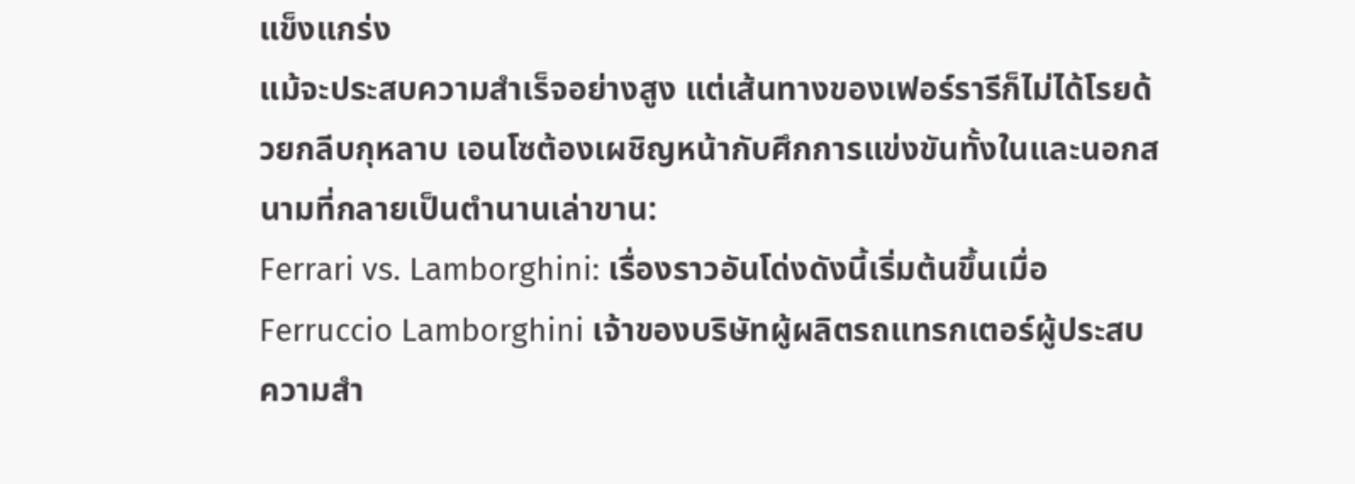แข็งแกร่ง
แม้จะประสบความสำเร็จอย่างสูง แต่เส้นทางของเฟอร์รารีก็ไม่ได้โรยด้วยกลีบกุหลาบ เอนโซต้องเผชิญหน้ากับศึกการแข่งขันทั้งในและนอกสนามที่กลายเป็นตำนานเล่าขาน:
Ferrari vs. Lamborghini: เรื่องราวอันโด่งดังนี้เริ่มต้นขึ้นเมื่อ Ferruccio Lamborghini เจ้าของบริษัทผู้ผลิตรถแทรกเตอร์ผู้ประสบความสำ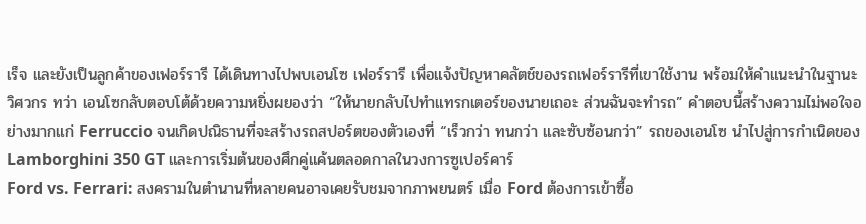เร็จ และยังเป็นลูกค้าของเฟอร์รารี ได้เดินทางไปพบเอนโซ เฟอร์รารี เพื่อแจ้งปัญหาคลัตช์ของรถเฟอร์รารีที่เขาใช้งาน พร้อมให้คำแนะนำในฐานะวิศวกร ทว่า เอนโซกลับตอบโต้ด้วยความหยิ่งผยองว่า “ให้นายกลับไปทำแทรกเตอร์ของนายเถอะ ส่วนฉันจะทำรถ” คำตอบนี้สร้างความไม่พอใจอย่างมากแก่ Ferruccio จนเกิดปณิธานที่จะสร้างรถสปอร์ตของตัวเองที่ “เร็วกว่า ทนกว่า และซับซ้อนกว่า” รถของเอนโซ นำไปสู่การกำเนิดของ Lamborghini 350 GT และการเริ่มต้นของศึกคู่แค้นตลอดกาลในวงการซูเปอร์คาร์
Ford vs. Ferrari: สงครามในตำนานที่หลายคนอาจเคยรับชมจากภาพยนตร์ เมื่อ Ford ต้องการเข้าซื้อ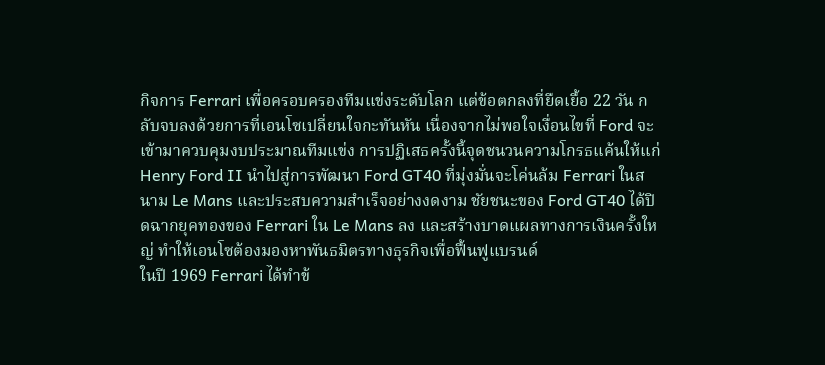กิจการ Ferrari เพื่อครอบครองทีมแข่งระดับโลก แต่ข้อตกลงที่ยืดเยื้อ 22 วัน กลับจบลงด้วยการที่เอนโซเปลี่ยนใจกะทันหัน เนื่องจากไม่พอใจเงื่อนไขที่ Ford จะเข้ามาควบคุมงบประมาณทีมแข่ง การปฏิเสธครั้งนี้จุดชนวนความโกรธแค้นให้แก่ Henry Ford II นำไปสู่การพัฒนา Ford GT40 ที่มุ่งมั่นจะโค่นล้ม Ferrari ในสนาม Le Mans และประสบความสำเร็จอย่างงดงาม ชัยชนะของ Ford GT40 ได้ปิดฉากยุคทองของ Ferrari ใน Le Mans ลง และสร้างบาดแผลทางการเงินครั้งใหญ่ ทำให้เอนโซต้องมองหาพันธมิตรทางธุรกิจเพื่อฟื้นฟูแบรนด์
ในปี 1969 Ferrari ได้ทำข้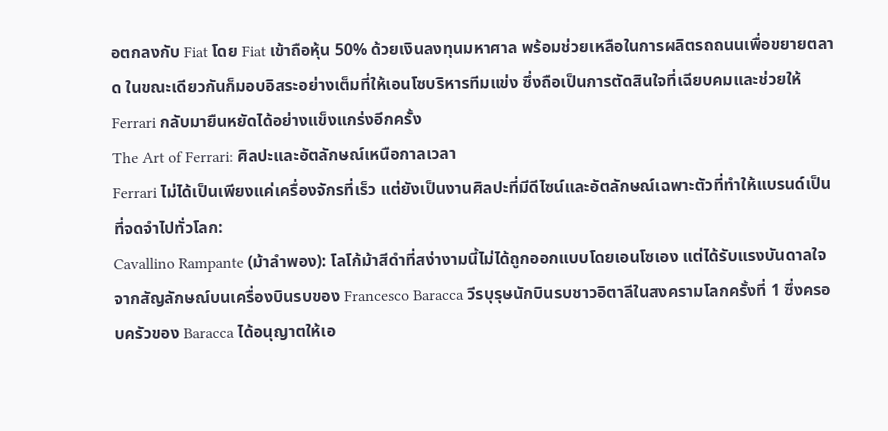อตกลงกับ Fiat โดย Fiat เข้าถือหุ้น 50% ด้วยเงินลงทุนมหาศาล พร้อมช่วยเหลือในการผลิตรถถนนเพื่อขยายตลาด ในขณะเดียวกันก็มอบอิสระอย่างเต็มที่ให้เอนโซบริหารทีมแข่ง ซึ่งถือเป็นการตัดสินใจที่เฉียบคมและช่วยให้ Ferrari กลับมายืนหยัดได้อย่างแข็งแกร่งอีกครั้ง
The Art of Ferrari: ศิลปะและอัตลักษณ์เหนือกาลเวลา
Ferrari ไม่ได้เป็นเพียงแค่เครื่องจักรที่เร็ว แต่ยังเป็นงานศิลปะที่มีดีไซน์และอัตลักษณ์เฉพาะตัวที่ทำให้แบรนด์เป็นที่จดจำไปทั่วโลก:
Cavallino Rampante (ม้าลำพอง): โลโก้ม้าสีดำที่สง่างามนี้ไม่ได้ถูกออกแบบโดยเอนโซเอง แต่ได้รับแรงบันดาลใจจากสัญลักษณ์บนเครื่องบินรบของ Francesco Baracca วีรบุรุษนักบินรบชาวอิตาลีในสงครามโลกครั้งที่ 1 ซึ่งครอบครัวของ Baracca ได้อนุญาตให้เอ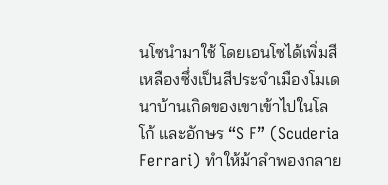นโซนำมาใช้ โดยเอนโซได้เพิ่มสีเหลืองซึ่งเป็นสีประจำเมืองโมเดนาบ้านเกิดของเขาเข้าไปในโลโก้ และอักษร “S F” (Scuderia Ferrari) ทำให้ม้าลำพองกลาย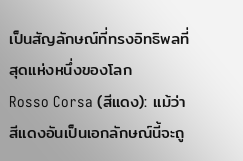เป็นสัญลักษณ์ที่ทรงอิทธิพลที่สุดแห่งหนึ่งของโลก
Rosso Corsa (สีแดง): แม้ว่าสีแดงอันเป็นเอกลักษณ์นี้จะถู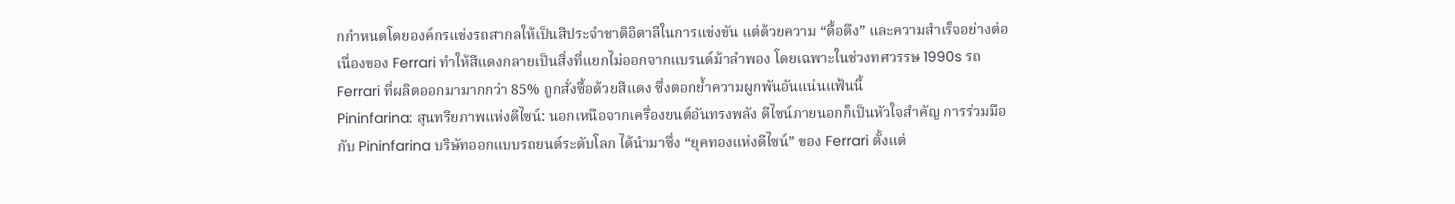กกำหนดโดยองค์กรแข่งรถสากลให้เป็นสีประจำชาติอิตาลีในการแข่งขัน แต่ด้วยความ “ดื้อดึง” และความสำเร็จอย่างต่อเนื่องของ Ferrari ทำให้สีแดงกลายเป็นสิ่งที่แยกไม่ออกจากแบรนด์ม้าลำพอง โดยเฉพาะในช่วงทศวรรษ 1990s รถ Ferrari ที่ผลิตออกมามากกว่า 85% ถูกสั่งซื้อด้วยสีแดง ซึ่งตอกย้ำความผูกพันอันแน่นแฟ้นนี้
Pininfarina: สุนทรียภาพแห่งดีไซน์: นอกเหนือจากเครื่องยนต์อันทรงพลัง ดีไซน์ภายนอกก็เป็นหัวใจสำคัญ การร่วมมือกับ Pininfarina บริษัทออกแบบรถยนต์ระดับโลก ได้นำมาซึ่ง “ยุคทองแห่งดีไซน์” ของ Ferrari ตั้งแต่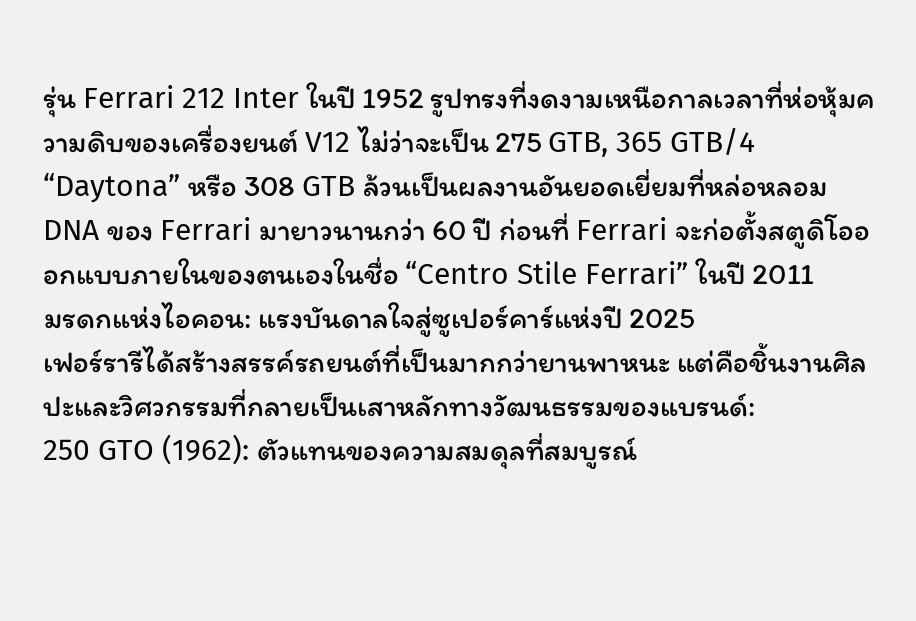รุ่น Ferrari 212 Inter ในปี 1952 รูปทรงที่งดงามเหนือกาลเวลาที่ห่อหุ้มความดิบของเครื่องยนต์ V12 ไม่ว่าจะเป็น 275 GTB, 365 GTB/4 “Daytona” หรือ 308 GTB ล้วนเป็นผลงานอันยอดเยี่ยมที่หล่อหลอม DNA ของ Ferrari มายาวนานกว่า 60 ปี ก่อนที่ Ferrari จะก่อตั้งสตูดิโอออกแบบภายในของตนเองในชื่อ “Centro Stile Ferrari” ในปี 2011
มรดกแห่งไอคอน: แรงบันดาลใจสู่ซูเปอร์คาร์แห่งปี 2025
เฟอร์รารีได้สร้างสรรค์รถยนต์ที่เป็นมากกว่ายานพาหนะ แต่คือชิ้นงานศิลปะและวิศวกรรมที่กลายเป็นเสาหลักทางวัฒนธรรมของแบรนด์:
250 GTO (1962): ตัวแทนของความสมดุลที่สมบูรณ์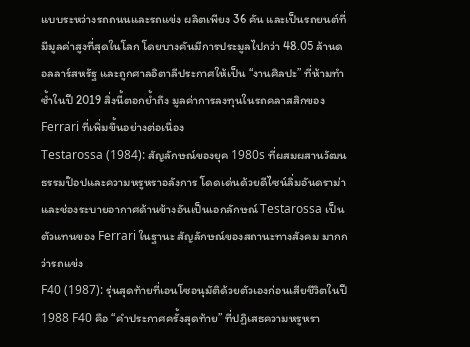แบบระหว่างรถถนนและรถแข่ง ผลิตเพียง 36 คัน และเป็นรถยนต์ที่มีมูลค่าสูงที่สุดในโลก โดยบางคันมีการประมูลไปกว่า 48.05 ล้านดอลลาร์สหรัฐ และถูกศาลอิตาลีประกาศให้เป็น “งานศิลปะ” ที่ห้ามทำซ้ำในปี 2019 สิ่งนี้ตอกย้ำถึง มูลค่าการลงทุนในรถคลาสสิกของ Ferrari ที่เพิ่มขึ้นอย่างต่อเนื่อง
Testarossa (1984): สัญลักษณ์ของยุค 1980s ที่ผสมผสานวัฒนธรรมป๊อปและความหรูหราอลังการ โดดเด่นด้วยดีไซน์ลิ่มอันดราม่าและช่องระบายอากาศด้านข้างอันเป็นเอกลักษณ์ Testarossa เป็นตัวแทนของ Ferrari ในฐานะ สัญลักษณ์ของสถานะทางสังคม มากกว่ารถแข่ง
F40 (1987): รุ่นสุดท้ายที่เอนโซอนุมัติด้วยตัวเองก่อนเสียชีวิตในปี 1988 F40 คือ “คำประกาศครั้งสุดท้าย” ที่ปฏิเสธความหรูหรา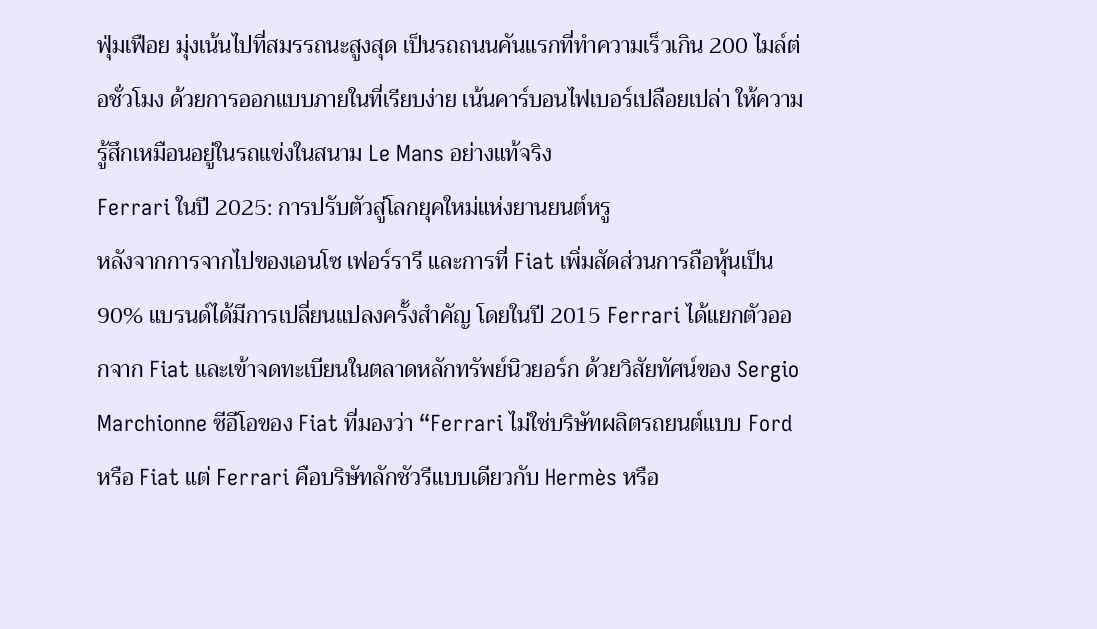ฟุ่มเฟือย มุ่งเน้นไปที่สมรรถนะสูงสุด เป็นรถถนนคันแรกที่ทำความเร็วเกิน 200 ไมล์ต่อชั่วโมง ด้วยการออกแบบภายในที่เรียบง่าย เน้นคาร์บอนไฟเบอร์เปลือยเปล่า ให้ความรู้สึกเหมือนอยู่ในรถแข่งในสนาม Le Mans อย่างแท้จริง
Ferrari ในปี 2025: การปรับตัวสู่โลกยุคใหม่แห่งยานยนต์หรู
หลังจากการจากไปของเอนโซ เฟอร์รารี และการที่ Fiat เพิ่มสัดส่วนการถือหุ้นเป็น 90% แบรนด์ได้มีการเปลี่ยนแปลงครั้งสำคัญ โดยในปี 2015 Ferrari ได้แยกตัวออกจาก Fiat และเข้าจดทะเบียนในตลาดหลักทรัพย์นิวยอร์ก ด้วยวิสัยทัศน์ของ Sergio Marchionne ซีอีโอของ Fiat ที่มองว่า “Ferrari ไม่ใช่บริษัทผลิตรถยนต์แบบ Ford หรือ Fiat แต่ Ferrari คือบริษัทลักชัวรีแบบเดียวกับ Hermès หรือ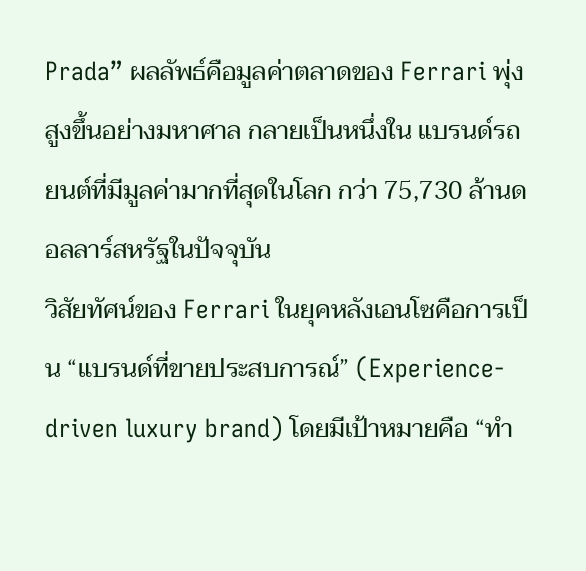Prada” ผลลัพธ์คือมูลค่าตลาดของ Ferrari พุ่งสูงขึ้นอย่างมหาศาล กลายเป็นหนึ่งใน แบรนด์รถยนต์ที่มีมูลค่ามากที่สุดในโลก กว่า 75,730 ล้านดอลลาร์สหรัฐในปัจจุบัน
วิสัยทัศน์ของ Ferrari ในยุคหลังเอนโซคือการเป็น “แบรนด์ที่ขายประสบการณ์” (Experience-driven luxury brand) โดยมีเป้าหมายคือ “ทำ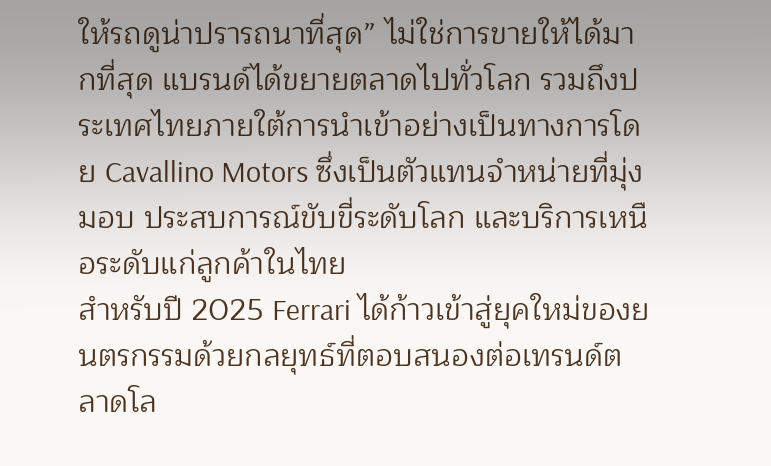ให้รถดูน่าปรารถนาที่สุด” ไม่ใช่การขายให้ได้มากที่สุด แบรนด์ได้ขยายตลาดไปทั่วโลก รวมถึงประเทศไทยภายใต้การนำเข้าอย่างเป็นทางการโดย Cavallino Motors ซึ่งเป็นตัวแทนจำหน่ายที่มุ่งมอบ ประสบการณ์ขับขี่ระดับโลก และบริการเหนือระดับแก่ลูกค้าในไทย
สำหรับปี 2025 Ferrari ได้ก้าวเข้าสู่ยุคใหม่ของยนตรกรรมด้วยกลยุทธ์ที่ตอบสนองต่อเทรนด์ตลาดโล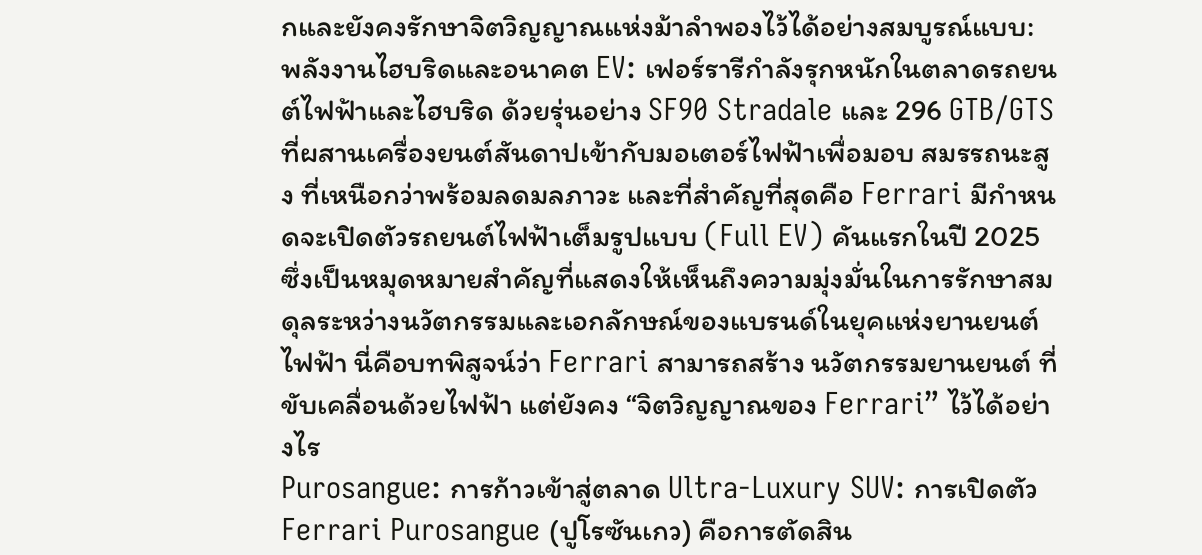กและยังคงรักษาจิตวิญญาณแห่งม้าลำพองไว้ได้อย่างสมบูรณ์แบบ:
พลังงานไฮบริดและอนาคต EV: เฟอร์รารีกำลังรุกหนักในตลาดรถยนต์ไฟฟ้าและไฮบริด ด้วยรุ่นอย่าง SF90 Stradale และ 296 GTB/GTS ที่ผสานเครื่องยนต์สันดาปเข้ากับมอเตอร์ไฟฟ้าเพื่อมอบ สมรรถนะสูง ที่เหนือกว่าพร้อมลดมลภาวะ และที่สำคัญที่สุดคือ Ferrari มีกำหนดจะเปิดตัวรถยนต์ไฟฟ้าเต็มรูปแบบ (Full EV) คันแรกในปี 2025 ซึ่งเป็นหมุดหมายสำคัญที่แสดงให้เห็นถึงความมุ่งมั่นในการรักษาสมดุลระหว่างนวัตกรรมและเอกลักษณ์ของแบรนด์ในยุคแห่งยานยนต์ไฟฟ้า นี่คือบทพิสูจน์ว่า Ferrari สามารถสร้าง นวัตกรรมยานยนต์ ที่ขับเคลื่อนด้วยไฟฟ้า แต่ยังคง “จิตวิญญาณของ Ferrari” ไว้ได้อย่างไร
Purosangue: การก้าวเข้าสู่ตลาด Ultra-Luxury SUV: การเปิดตัว Ferrari Purosangue (ปูโรซันเกว) คือการตัดสิน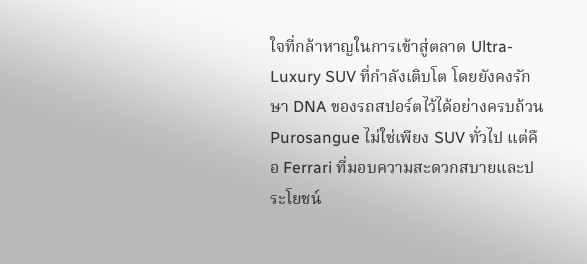ใจที่กล้าหาญในการเข้าสู่ตลาด Ultra-Luxury SUV ที่กำลังเติบโต โดยยังคงรักษา DNA ของรถสปอร์ตไว้ได้อย่างครบถ้วน Purosangue ไม่ใช่เพียง SUV ทั่วไป แต่คือ Ferrari ที่มอบความสะดวกสบายและประโยชน์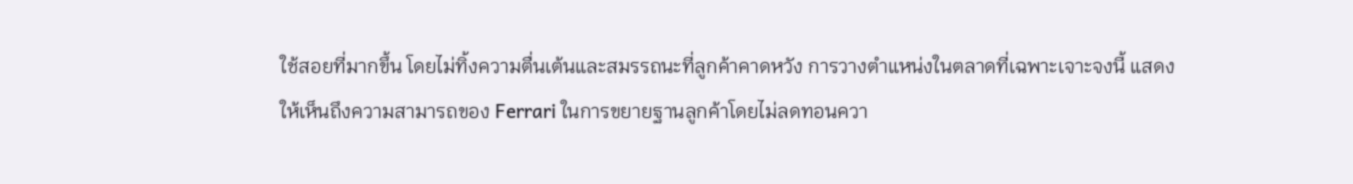ใช้สอยที่มากขึ้น โดยไม่ทิ้งความตื่นเต้นและสมรรถนะที่ลูกค้าคาดหวัง การวางตำแหน่งในตลาดที่เฉพาะเจาะจงนี้ แสดงให้เห็นถึงความสามารถของ Ferrari ในการขยายฐานลูกค้าโดยไม่ลดทอนควา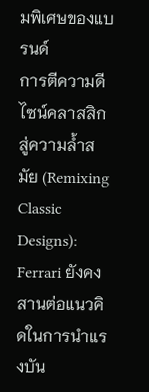มพิเศษของแบรนด์
การตีความดีไซน์คลาสสิกสู่ความล้ำสมัย (Remixing Classic Designs): Ferrari ยังคงสานต่อแนวคิดในการนำแรงบัน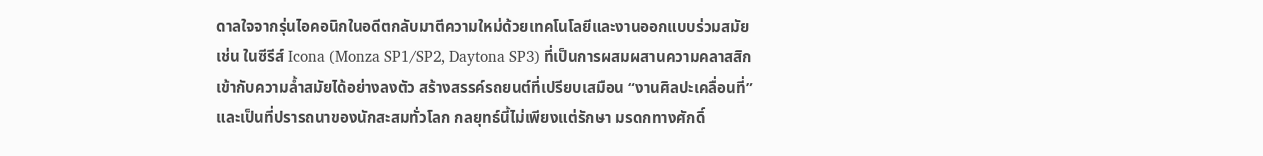ดาลใจจากรุ่นไอคอนิกในอดีตกลับมาตีความใหม่ด้วยเทคโนโลยีและงานออกแบบร่วมสมัย เช่น ในซีรีส์ Icona (Monza SP1/SP2, Daytona SP3) ที่เป็นการผสมผสานความคลาสสิกเข้ากับความล้ำสมัยได้อย่างลงตัว สร้างสรรค์รถยนต์ที่เปรียบเสมือน “งานศิลปะเคลื่อนที่” และเป็นที่ปรารถนาของนักสะสมทั่วโลก กลยุทธ์นี้ไม่เพียงแต่รักษา มรดกทางศักดิ์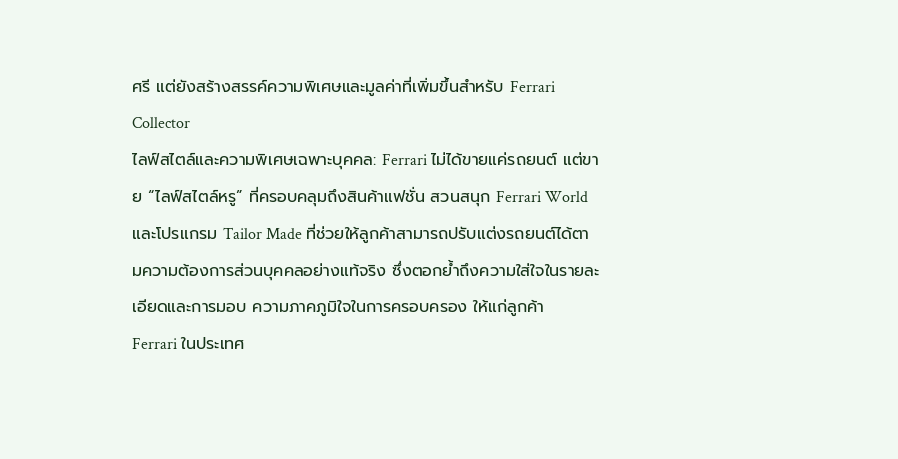ศรี แต่ยังสร้างสรรค์ความพิเศษและมูลค่าที่เพิ่มขึ้นสำหรับ Ferrari Collector
ไลฟ์สไตล์และความพิเศษเฉพาะบุคคล: Ferrari ไม่ได้ขายแค่รถยนต์ แต่ขาย “ไลฟ์สไตล์หรู” ที่ครอบคลุมถึงสินค้าแฟชั่น สวนสนุก Ferrari World และโปรแกรม Tailor Made ที่ช่วยให้ลูกค้าสามารถปรับแต่งรถยนต์ได้ตามความต้องการส่วนบุคคลอย่างแท้จริง ซึ่งตอกย้ำถึงความใส่ใจในรายละเอียดและการมอบ ความภาคภูมิใจในการครอบครอง ให้แก่ลูกค้า
Ferrari ในประเทศ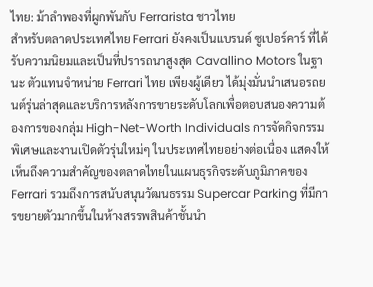ไทย: ม้าลำพองที่ผูกพันกับ Ferrarista ชาวไทย
สำหรับตลาดประเทศไทย Ferrari ยังคงเป็นแบรนด์ ซูเปอร์คาร์ ที่ได้รับความนิยมและเป็นที่ปรารถนาสูงสุด Cavallino Motors ในฐานะ ตัวแทนจำหน่าย Ferrari ไทย เพียงผู้เดียว ได้มุ่งมั่นนำเสนอรถยนต์รุ่นล่าสุดและบริการหลังการขายระดับโลกเพื่อตอบสนองความต้องการของกลุ่ม High-Net-Worth Individuals การจัดกิจกรรมพิเศษและงานเปิดตัวรุ่นใหม่ๆ ในประเทศไทยอย่างต่อเนื่อง แสดงให้เห็นถึงความสำคัญของตลาดไทยในแผนธุรกิจระดับภูมิภาคของ Ferrari รวมถึงการสนับสนุนวัฒนธรรม Supercar Parking ที่มีการขยายตัวมากขึ้นในห้างสรรพสินค้าชั้นนำ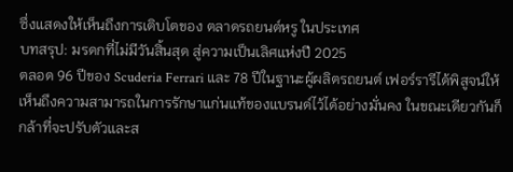ซึ่งแสดงให้เห็นถึงการเติบโตของ ตลาดรถยนต์หรู ในประเทศ
บทสรุป: มรดกที่ไม่มีวันสิ้นสุด สู่ความเป็นเลิศแห่งปี 2025
ตลอด 96 ปีของ Scuderia Ferrari และ 78 ปีในฐานะผู้ผลิตรถยนต์ เฟอร์รารีได้พิสูจน์ให้เห็นถึงความสามารถในการรักษาแก่นแท้ของแบรนด์ไว้ได้อย่างมั่นคง ในขณะเดียวกันก็กล้าที่จะปรับตัวและส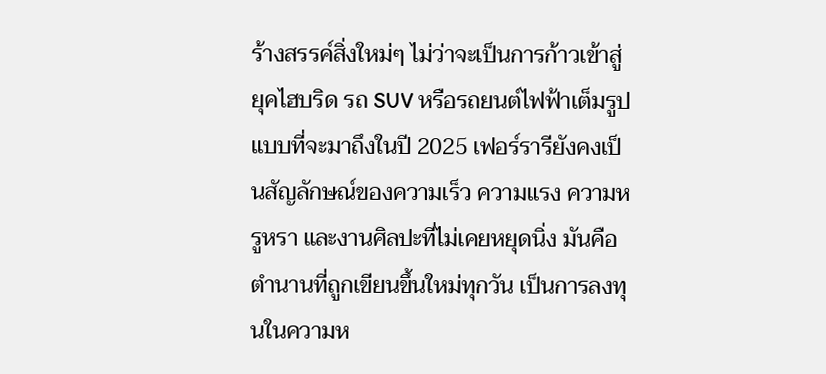ร้างสรรค์สิ่งใหม่ๆ ไม่ว่าจะเป็นการก้าวเข้าสู่ยุคไฮบริด รถ SUV หรือรถยนต์ไฟฟ้าเต็มรูปแบบที่จะมาถึงในปี 2025 เฟอร์รารียังคงเป็นสัญลักษณ์ของความเร็ว ความแรง ความหรูหรา และงานศิลปะที่ไม่เคยหยุดนิ่ง มันคือตำนานที่ถูกเขียนขึ้นใหม่ทุกวัน เป็นการลงทุนในความห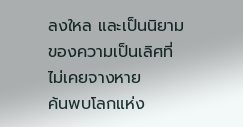ลงใหล และเป็นนิยามของความเป็นเลิศที่ไม่เคยจางหาย
ค้นพบโลกแห่ง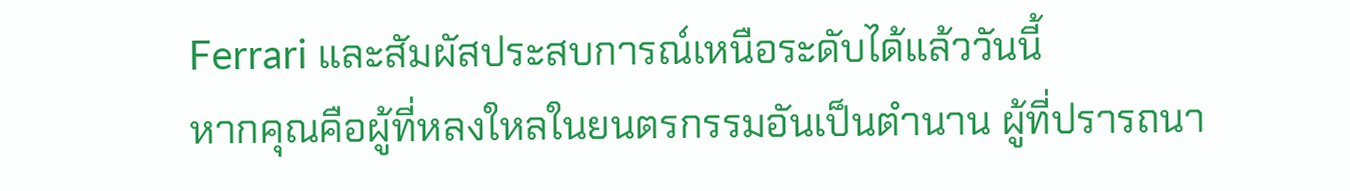Ferrari และสัมผัสประสบการณ์เหนือระดับได้แล้ววันนี้
หากคุณคือผู้ที่หลงใหลในยนตรกรรมอันเป็นตำนาน ผู้ที่ปรารถนา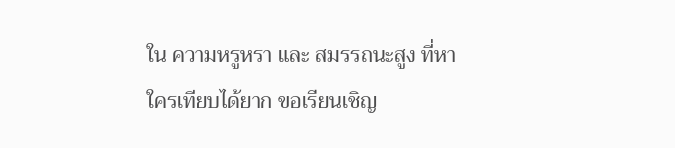ใน ความหรูหรา และ สมรรถนะสูง ที่หาใครเทียบได้ยาก ขอเรียนเชิญ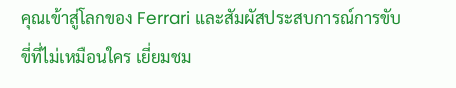คุณเข้าสู่โลกของ Ferrari และสัมผัสประสบการณ์การขับขี่ที่ไม่เหมือนใคร เยี่ยมชม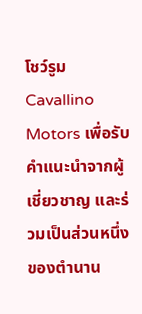โชว์รูม Cavallino Motors เพื่อรับคำแนะนำจากผู้เชี่ยวชาญ และร่วมเป็นส่วนหนึ่งของตำนาน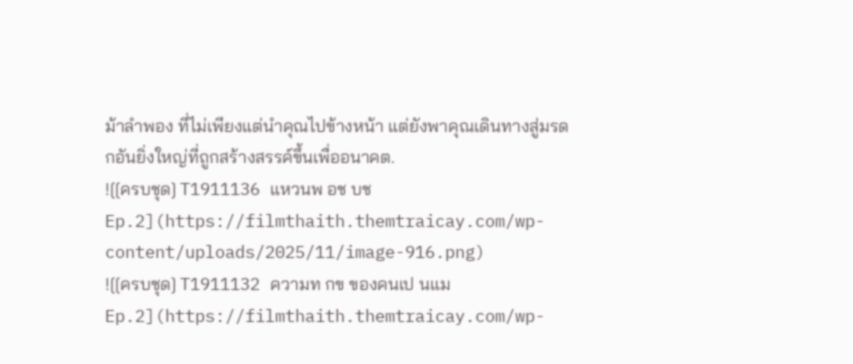ม้าลำพอง ที่ไม่เพียงแต่นำคุณไปข้างหน้า แต่ยังพาคุณเดินทางสู่มรดกอันยิ่งใหญ่ที่ถูกสร้างสรรค์ขึ้นเพื่ออนาคต.
![[ครบชุด] T1911136 แหวนพ อช บช Ep.2](https://filmthaith.themtraicay.com/wp-content/uploads/2025/11/image-916.png)
![[ครบชุด] T1911132 ความท กข ของคนเป นแม Ep.2](https://filmthaith.themtraicay.com/wp-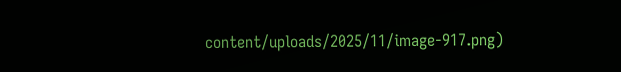content/uploads/2025/11/image-917.png)